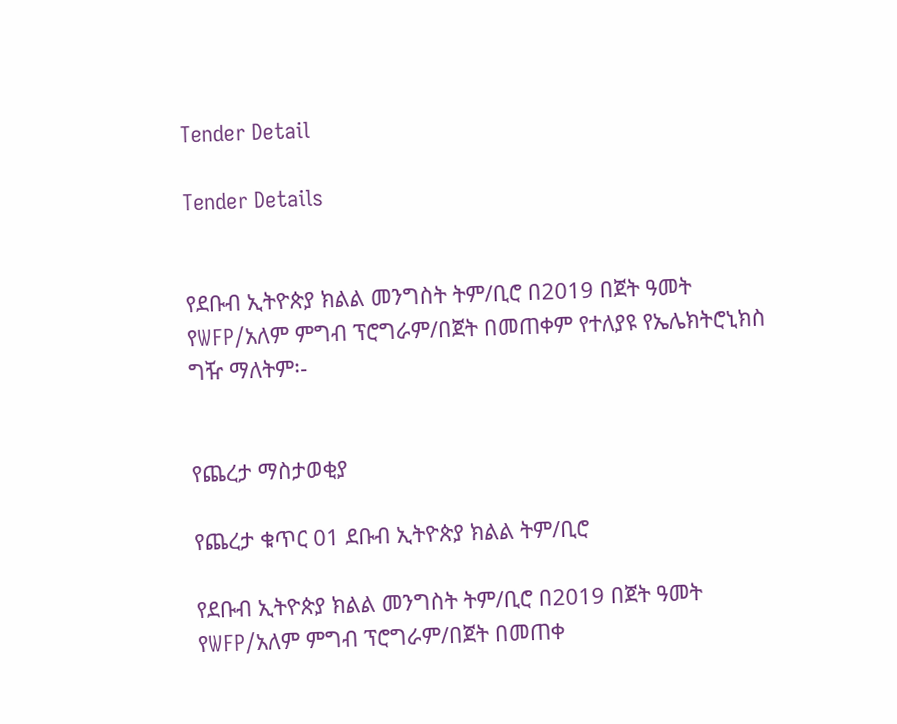Tender Detail

Tender Details


የደቡብ ኢትዮጵያ ክልል መንግስት ትም/ቢሮ በ2019 በጀት ዓመት የWFP/አለም ምግብ ፕሮግራም/በጀት በመጠቀም የተለያዩ የኤሌክትሮኒክስ ግዥ ማለትም፡-


የጨረታ ማስታወቂያ

የጨረታ ቁጥር 01 ደቡብ ኢትዮጵያ ክልል ትም/ቢሮ

የደቡብ ኢትዮጵያ ክልል መንግስት ትም/ቢሮ በ2019 በጀት ዓመት የWFP/አለም ምግብ ፕሮግራም/በጀት በመጠቀ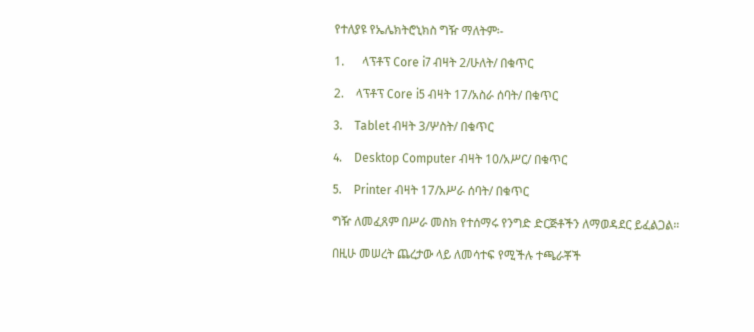የተለያዩ የኤሌክትሮኒክስ ግዥ ማለትም፡-

1.      ላፕቶፕ Core i7 ብዛት 2/ሁለት/ በቁጥር

2.    ላፕቶፕ Core i5 ብዛት 17/አስራ ሰባት/ በቁጥር

3.    Tablet ብዛት 3/ሦስት/ በቁጥር

4.    Desktop Computer ብዛት 10/አሥር/ በቁጥር

5.    Printer ብዛት 17/አሥራ ሰባት/ በቁጥር

ግዥ ለመፈጸም በሥራ መስክ የተሰማሩ የንግድ ድርጅቶችን ለማወዳደር ይፈልጋል።

በዚሁ መሠረት ጨረታው ላይ ለመሳተፍ የሚችሉ ተጫራቾች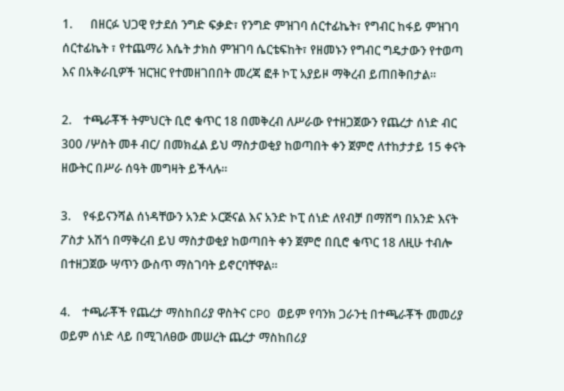1.      በዘርፉ ህጋዊ የታደሰ ንግድ ፍቃድ፣ የንግድ ምዝገባ ሰርተፊኬት፣ የግብር ከፋይ ምዝገባ ሰርተፊኬት ፣ የተጨማሪ እሴት ታክስ ምዝገባ ሴርቴፍከት፣ የዘመኑን የግብር ግዴታውን የተወጣ እና በአቅራቢዎች ዝርዝር የተመዘገበበት መረጃ ፎቶ ኮፒ አያይዞ ማቅረብ ይጠበቅበታል።

2.    ተጫራቾች ትምህርት ቢሮ ቁጥር 18 በመቅረብ ለሥራው የተዘጋጀውን የጨረታ ሰነድ ብር 300 /ሦስት መቶ ብር/ በመክፈል ይህ ማስታወቂያ ከወጣበት ቀን ጀምሮ ለተከታታይ 15 ቀናት ዘውትር በሥራ ሰዓት መግዛት ይችላሉ።

3.    የፋይናንሻል ሰነዳቸውን አንድ ኦርጅናል እና አንድ ኮፒ ሰነድ ለየብቻ በማሸግ በአንድ እናት ፖስታ አሽጎ በማቅረብ ይህ ማስታወቂያ ከወጣበት ቀን ጀምሮ በቢሮ ቁጥር 18 ለዚሁ ተብሎ በተዘጋጀው ሣጥን ውስጥ ማስገባት ይኖርባቸዋል።

4.    ተጫራቾች የጨረታ ማስከበሪያ ዋስትና CPO ወይም የባንክ ጋራንቲ በተጫራቾች መመሪያ ወይም ሰነድ ላይ በሚገለፀው መሠረት ጨረታ ማስከበሪያ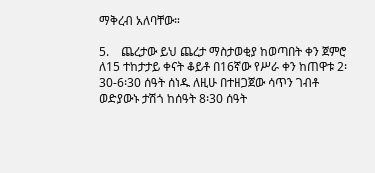ማቅረብ አለባቸው።

5.    ጨረታው ይህ ጨረታ ማስታወቂያ ከወጣበት ቀን ጀምሮ ለ15 ተከታታይ ቀናት ቆይቶ በ16ኛው የሥራ ቀን ከጠዋቱ 2፡30-6፡30 ሰዓት ሰነዱ ለዚሁ በተዘጋጀው ሳጥን ገብቶ ወድያውኑ ታሽጎ ከሰዓት 8፡30 ሰዓት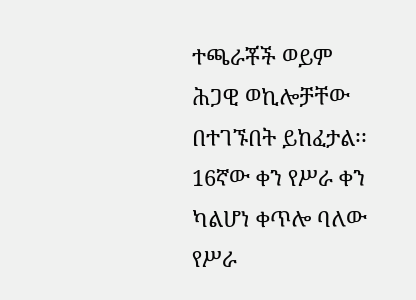ተጫራቾች ወይም ሕጋዊ ወኪሎቻቸው በተገኙበት ይከፈታል፡፡ 16ኛው ቀን የሥራ ቀን ካልሆነ ቀጥሎ ባለው የሥራ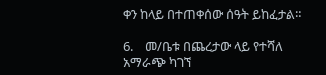ቀን ከላይ በተጠቀሰው ሰዓት ይከፈታል።

6.    መ/ቤቱ በጨረታው ላይ የተሻለ አማራጭ ካገኘ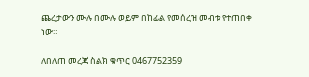ጨረታውን ሙሉ በሙሉ ወይም በከፊል የመሰረዝ መብቱ የተጠበቀ ነው።

ለበለጠ መረጃ ስልክ ቁጥር 0467752359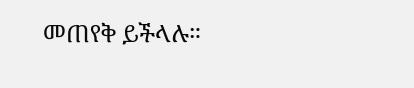መጠየቅ ይችላሉ።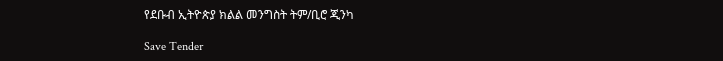የደቡብ ኢትዮጵያ ክልል መንግስት ትም/ቢሮ ጂንካ

Save Tender